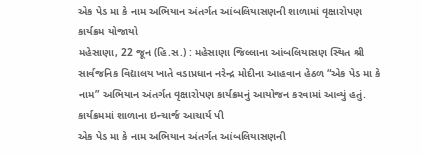એક પેડ મા કે નામ અભિયાન અંતર્ગત આંબલિયાસણની શાળામાં વૃક્ષારોપણ કાર્યક્રમ યોજાયો
મહેસાણા, 22 જૂન (હિ.સ.) : મહેસાણા જિલ્લાના આંબલિયાસણ સ્થિત શ્રી સાર્વજનિક વિદ્યાલય ખાતે વડાપ્રધાન નરેન્દ્ર મોદીના આહવાન હેઠળ “એક પેડ મા કે નામ” અભિયાન અંતર્ગત વૃક્ષારોપણ કાર્યક્રમનું આયોજન કરવામાં આવ્યું હતું. કાર્યક્રમમાં શાળાના ઇન્ચાર્જ આચાર્ય પી
એક પેડ મા કે નામ અભિયાન અંતર્ગત આંબલિયાસણની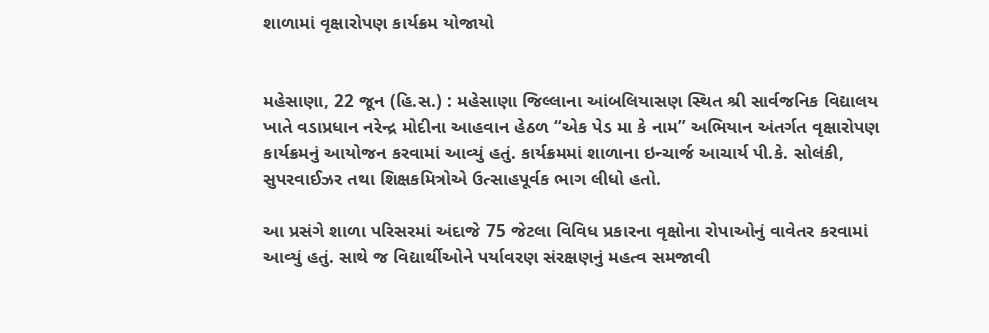શાળામાં વૃક્ષારોપણ કાર્યક્રમ યોજાયો


મહેસાણા, 22 જૂન (હિ.સ.) : મહેસાણા જિલ્લાના આંબલિયાસણ સ્થિત શ્રી સાર્વજનિક વિદ્યાલય ખાતે વડાપ્રધાન નરેન્દ્ર મોદીના આહવાન હેઠળ “એક પેડ મા કે નામ” અભિયાન અંતર્ગત વૃક્ષારોપણ કાર્યક્રમનું આયોજન કરવામાં આવ્યું હતું. કાર્યક્રમમાં શાળાના ઇન્ચાર્જ આચાર્ય પી.કે. સોલંકી, સુપરવાઈઝર તથા શિક્ષકમિત્રોએ ઉત્સાહપૂર્વક ભાગ લીધો હતો.

આ પ્રસંગે શાળા પરિસરમાં અંદાજે 75 જેટલા વિવિધ પ્રકારના વૃક્ષોના રોપાઓનું વાવેતર કરવામાં આવ્યું હતું. સાથે જ વિદ્યાર્થીઓને પર્યાવરણ સંરક્ષણનું મહત્વ સમજાવી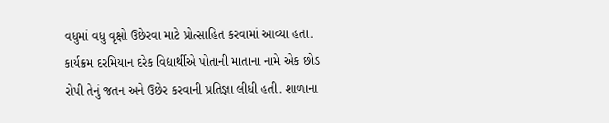વધુમાં વધુ વૃક્ષો ઉછેરવા માટે પ્રોત્સાહિત કરવામાં આવ્યા હતા. કાર્યક્રમ દરમિયાન દરેક વિદ્યાર્થીએ પોતાની માતાના નામે એક છોડ રોપી તેનું જતન અને ઉછેર કરવાની પ્રતિજ્ઞા લીધી હતી. શાળાના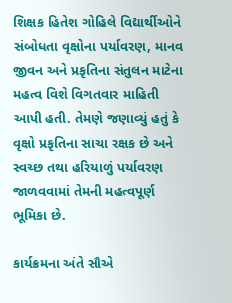શિક્ષક હિતેશ ગોહિલે વિદ્યાર્થીઓને સંબોધતા વૃક્ષોના પર્યાવરણ, માનવ જીવન અને પ્રકૃતિના સંતુલન માટેના મહત્વ વિશે વિગતવાર માહિતી આપી હતી. તેમણે જણાવ્યું હતું કે વૃક્ષો પ્રકૃતિના સાચા રક્ષક છે અને સ્વચ્છ તથા હરિયાળું પર્યાવરણ જાળવવામાં તેમની મહત્વપૂર્ણ ભૂમિકા છે.

કાર્યક્રમના અંતે સૌએ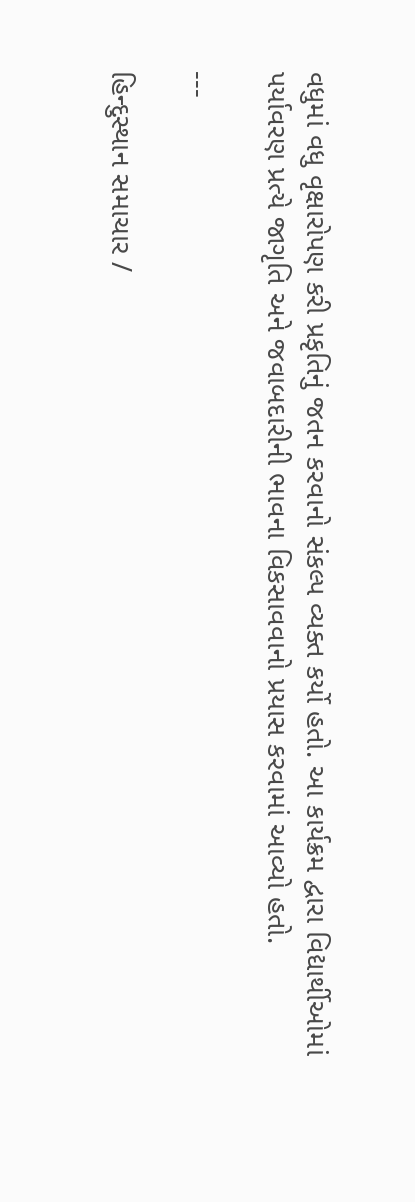વધુમાં વધુ વૃક્ષારોપણ કરી પ્રકૃતિનું જતન કરવાનો સંકલ્પ વ્યક્ત કર્યો હતો. આ કાર્યક્રમ દ્વારા વિદ્યાર્થીઓમાં પર્યાવરણ પ્રત્યે જાગૃતિ અને જવાબદારીની ભાવના વિકસાવવાનો પ્રયાસ કરવામાં આવ્યો હતો.

---

હિન્દુસ્થાન સમાચાર /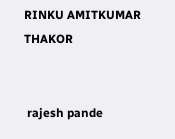RINKU AMITKUMAR THAKOR


 rajesh pande